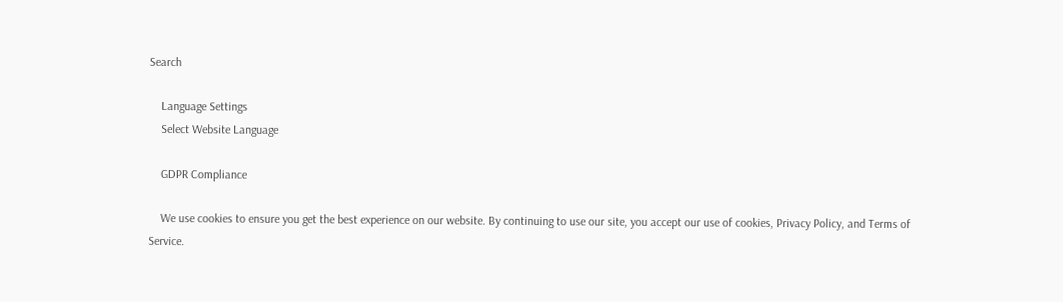Search

    Language Settings
    Select Website Language

    GDPR Compliance

    We use cookies to ensure you get the best experience on our website. By continuing to use our site, you accept our use of cookies, Privacy Policy, and Terms of Service.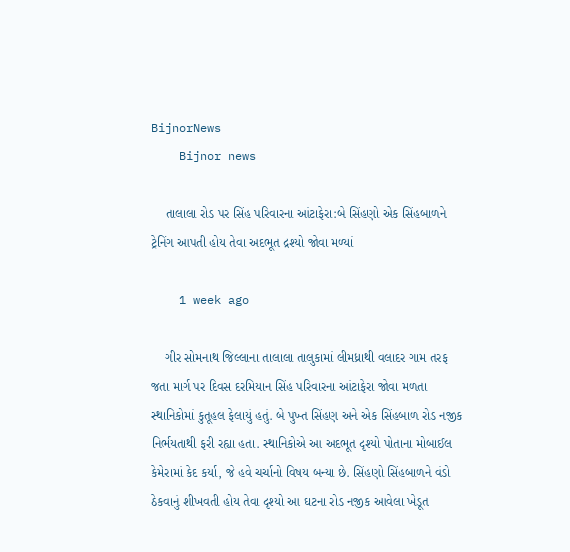BijnorNews
    Bijnor news

    તાલાલા રોડ પર સિંહ પરિવારના આંટાફેરા:બે સિંહણો એક સિંહબાળને ટ્રેનિંગ આપતી હોય તેવા અદભૂત દ્રશ્યો જોવા મળ્યાં

    1 week ago

    ગીર સોમનાથ જિલ્લાના તાલાલા તાલુકામાં લીમધ્રાથી વલાદર ગામ તરફ જતા માર્ગ પર દિવસ દરમિયાન સિંહ પરિવારના આંટાફેરા જોવા મળતા સ્થાનિકોમાં કુતૂહલ ફેલાયું હતું. બે પુખ્ત સિંહણ અને એક સિંહબાળ રોડ નજીક નિર્ભયતાથી ફરી રહ્યા હતા. સ્થાનિકોએ આ અદભૂત દૃશ્યો પોતાના મોબાઈલ કેમેરામાં કેદ કર્યા, જે હવે ચર્ચાનો વિષય બન્યા છે. સિંહણો સિંહબાળને વંડો ઠેકવાનું શીખવતી હોય તેવા દૃશ્યો આ ઘટના રોડ નજીક આવેલા ખેડૂત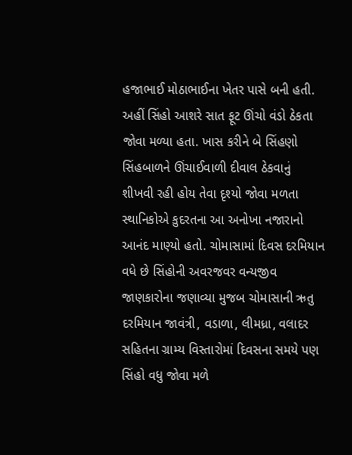હજાભાઈ મોઠાભાઈના ખેતર પાસે બની હતી. અહીં સિંહો આશરે સાત ફૂટ ઊંચો વંડો ઠેકતા જોવા મળ્યા હતા. ખાસ કરીને બે સિંહણો સિંહબાળને ઊંચાઈવાળી દીવાલ ઠેકવાનું શીખવી રહી હોય તેવા દૃશ્યો જોવા મળતા સ્થાનિકોએ કુદરતના આ અનોખા નજારાનો આનંદ માણ્યો હતો. ચોમાસામાં દિવસ દરમિયાન વધે છે સિંહોની અવરજવર વન્યજીવ જાણકારોના જણાવ્યા મુજબ ચોમાસાની ઋતુ દરમિયાન જાવંત્રી, વડાળા, લીમધ્રા, વલાદર સહિતના ગ્રામ્ય વિસ્તારોમાં દિવસના સમયે પણ સિંહો વધુ જોવા મળે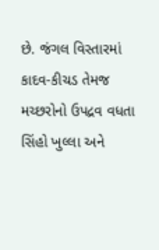છે. જંગલ વિસ્તારમાં કાદવ-કીચડ તેમજ મચ્છરોનો ઉપદ્રવ વધતા સિંહો ખુલ્લા અને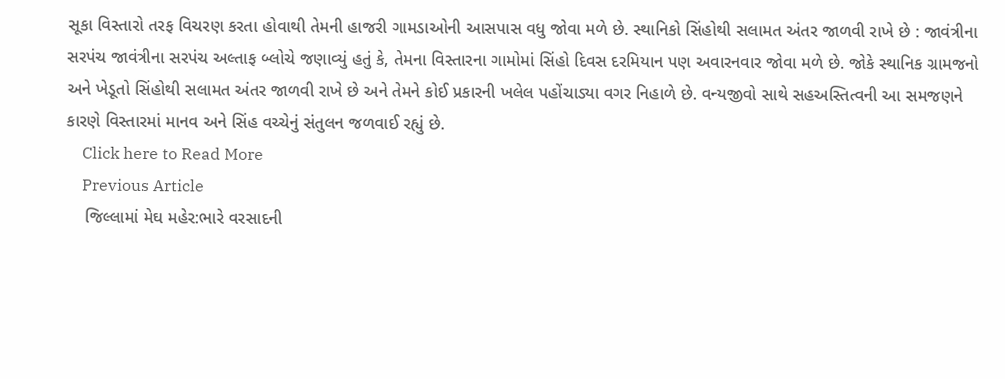સૂકા વિસ્તારો તરફ વિચરણ કરતા હોવાથી તેમની હાજરી ગામડાઓની આસપાસ વધુ જોવા મળે છે. સ્થાનિકો સિંહોથી સલામત અંતર જાળવી રાખે છે : જાવંત્રીના સરપંચ જાવંત્રીના સરપંચ અલ્તાફ બ્લોચે જણાવ્યું હતું કે, તેમના વિસ્તારના ગામોમાં સિંહો દિવસ દરમિયાન પણ અવારનવાર જોવા મળે છે. જોકે સ્થાનિક ગ્રામજનો અને ખેડૂતો સિંહોથી સલામત અંતર જાળવી રાખે છે અને તેમને કોઈ પ્રકારની ખલેલ પહોંચાડ્યા વગર નિહાળે છે. વન્યજીવો સાથે સહઅસ્તિત્વની આ સમજણને કારણે વિસ્તારમાં માનવ અને સિંહ વચ્ચેનું સંતુલન જળવાઈ રહ્યું છે.
    Click here to Read More
    Previous Article
    જિલ્લામાં મેઘ મહેર:ભારે વરસાદની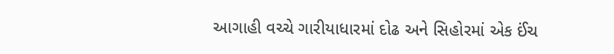આગાહી વચ્ચે ગારીયાધારમાં દોઢ અને સિહોરમાં એક ઈંચ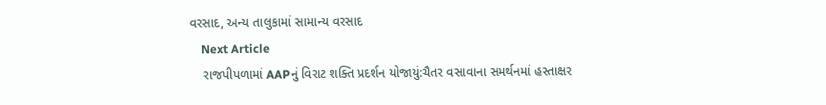વરસાદ, અન્ય તાલુકામાં સામાન્ય વરસાદ
    Next Article
    રાજપીપળામાં AAPનું વિરાટ શક્તિ પ્રદર્શન યોજાયું:ચૈતર વસાવાના સમર્થનમાં હસ્તાક્ષર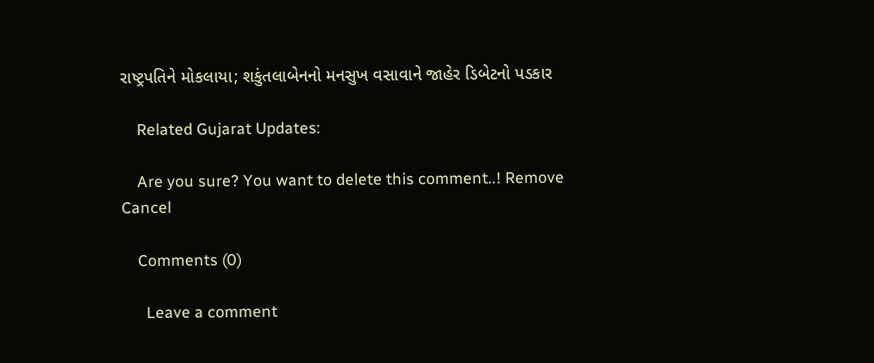રાષ્ટ્રપતિને મોકલાયા; શકુંતલાબેનનો મનસુખ વસાવાને જાહેર ડિબેટનો પડકાર

    Related Gujarat Updates:

    Are you sure? You want to delete this comment..! Remove Cancel

    Comments (0)

      Leave a comment